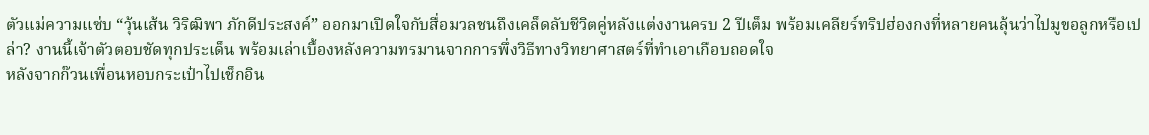ตัวแม่ความแซ่บ “วุ้นเส้น วิริฒิพา ภักดีประสงค์” ออกมาเปิดใจกับสื่อมวลชนถึงเคล็ดลับชีวิตคู่หลังแต่งงานครบ 2 ปีเต็ม พร้อมเคลียร์ทริปฮ่องกงที่หลายคนลุ้นว่าไปมูขอลูกหรือเปล่า? งานนี้เจ้าตัวตอบชัดทุกประเด็น พร้อมเล่าเบื้องหลังความทรมานจากการพึ่งวิธีทางวิทยาศาสตร์ที่ทำเอาเกือบถอดใจ
หลังจากก๊วนเพื่อนหอบกระเป๋าไปเช็กอิน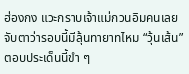ฮ่องกง แวะกราบเจ้าแม่กวนอิมคนเลยจับตาว่ารอบนี้มีลุ้นทายาทไหม “วุ้นเส้น” ตอบประเด็นนี้ขำ ๆ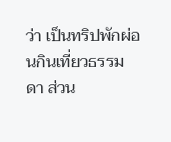ว่า เป็นทริปพักผ่อนกินเที่ยวธรรมดา ส่วน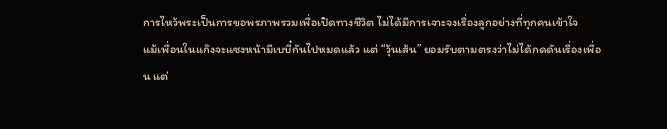การไหว้พระเป็นการขอพรภาพรวมเพื่อเปิดทางชีวิต ไม่ได้มีการเจาะจงเรื่องลูกอย่างที่ทุกคนเข้าใจ
แม้เพื่อนในแก๊งจะแซงหน้ามีเบบี๋กันไปหมดแล้ว แต่ “วุ้นเส้น” ยอมรับตามตรงว่าไม่ได้กดดันเรื่องเพื่อน แต่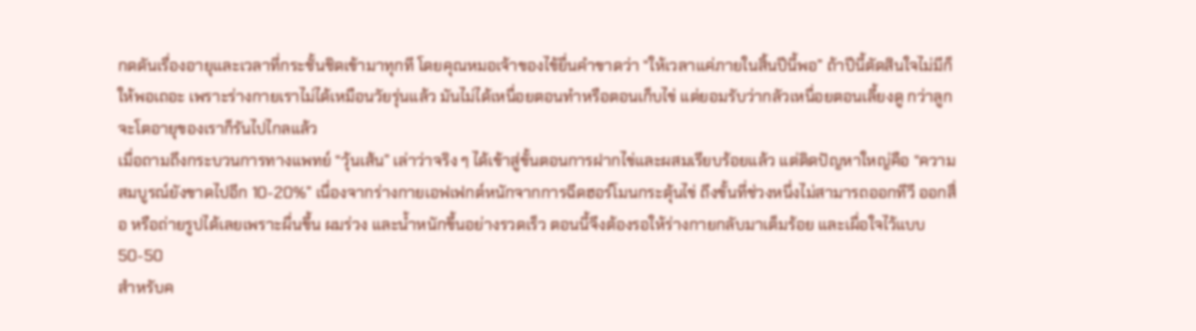กดดันเรื่องอายุและเวลาที่กระชั้นชิดเข้ามาทุกที โดยคุณหมอเจ้าของไข้ยื่นคำขาดว่า “ให้เวลาแค่ภายในสิ้นปีนี้พอ” ถ้าปีนี้ตัดสินใจไม่มีก็ให้พอเถอะ เพราะร่างกายเราไม่ได้เหมือนวัยรุ่นแล้ว มันไม่ได้เหนื่อยตอนทำหรือตอนเก็บไข่ แต่ยอมรับว่ากลัวเหนื่อยตอนเลี้ยงดู กว่าลูกจะโตอายุของเราก็รันไปไกลแล้ว
เมื่อถามถึงกระบวนการทางแพทย์ “วุ้นเส้น” เล่าว่าจริง ๆ ได้เข้าสู่ขั้นตอนการฝากไข่และผสมเรียบร้อยแล้ว แต่ติดปัญหาใหญ่คือ “ความสมบูรณ์ยังขาดไปอีก 10-20%” เนื่องจากร่างกายเอฟเฟกต์หนักจากการฉีดฮอร์โมนกระตุ้นไข่ ถึงขั้นที่ช่วงหนึ่งไม่สามารถออกทีวี ออกสื่อ หรือถ่ายรูปได้เลยเพราะผื่นขึ้น ผมร่วง และน้ำหนักขึ้นอย่างรวดเร็ว ตอนนี้จึงต้องรอให้ร่างกายกลับมาเต็มร้อย และเผื่อใจไว้แบบ 50-50
สำหรับค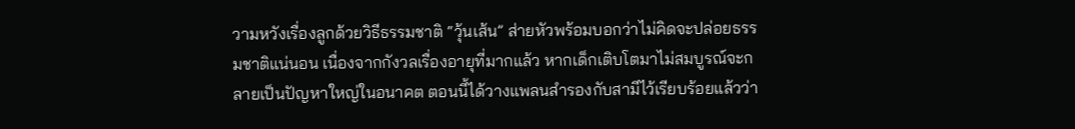วามหวังเรื่องลูกด้วยวิธีธรรมชาติ “วุ้นเส้น” ส่ายหัวพร้อมบอกว่าไม่คิดจะปล่อยธรรมชาติแน่นอน เนื่องจากกังวลเรื่องอายุที่มากแล้ว หากเด็กเติบโตมาไม่สมบูรณ์จะกลายเป็นปัญหาใหญ่ในอนาคต ตอนนี้ได้วางแพลนสำรองกับสามีไว้เรียบร้อยแล้วว่า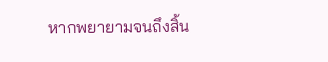หากพยายามจนถึงสิ้น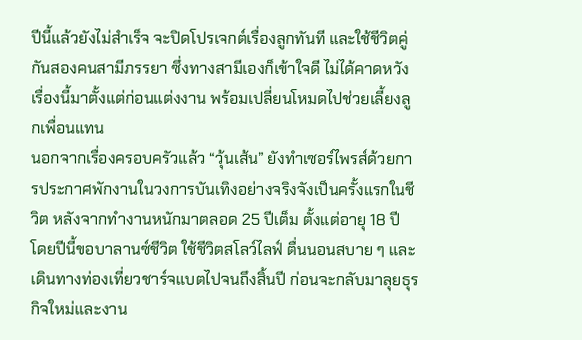ปีนี้แล้วยังไม่สำเร็จ จะปิดโปรเจกต์เรื่องลูกทันที และใช้ชีวิตคู่กันสองคนสามีภรรยา ซึ่งทางสามีเองก็เข้าใจดี ไม่ได้คาดหวังเรื่องนี้มาตั้งแต่ก่อนแต่งงาน พร้อมเปลี่ยนโหมดไปช่วยเลี้ยงลูกเพื่อนแทน
นอกจากเรื่องครอบครัวแล้ว “วุ้นเส้น” ยังทำเซอร์ไพรส์ด้วยการประกาศพักงานในวงการบันเทิงอย่างจริงจังเป็นครั้งแรกในชีวิต หลังจากทำงานหนักมาตลอด 25 ปีเต็ม ตั้งแต่อายุ 18 ปี โดยปีนี้ขอบาลานซ์ชีวิต ใช้ชีวิตสโลว์ไลฟ์ ตื่นนอนสบาย ๆ และเดินทางท่องเที่ยวชาร์จแบตไปจนถึงสิ้นปี ก่อนจะกลับมาลุยธุรกิจใหม่และงาน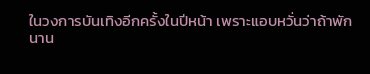ในวงการบันเทิงอีกครั้งในปีหน้า เพราะแอบหวั่นว่าถ้าพักนาน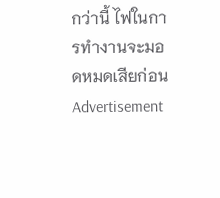กว่านี้ ไฟในการทำงานจะมอดหมดเสียก่อน
Advertisement